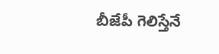బీజేపీ గెలిస్తేనే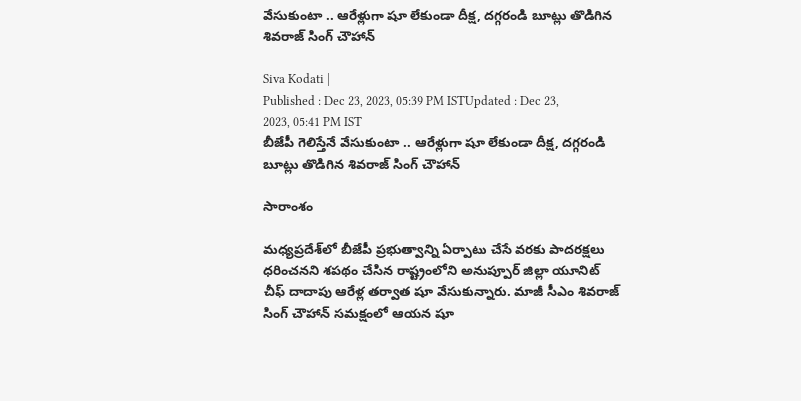వేసుకుంటా .. ఆరేళ్లుగా షూ లేకుండా దీక్ష, దగ్గరండి బూట్లు తొడిగిన శివరాజ్ సింగ్ చౌహాన్

Siva Kodati |
Published : Dec 23, 2023, 05:39 PM ISTUpdated : Dec 23, 2023, 05:41 PM IST
బీజేపీ గెలిస్తేనే వేసుకుంటా .. ఆరేళ్లుగా షూ లేకుండా దీక్ష, దగ్గరండి బూట్లు తొడిగిన శివరాజ్ సింగ్ చౌహాన్

సారాంశం

మధ్యప్రదేశ్‌లో బీజేపీ ప్రభుత్వాన్ని ఏర్పాటు చేసే వరకు పాదరక్షలు ధరించనని శపథం చేసిన రాష్ట్రంలోని అనుప్పూర్ జిల్లా యూనిట్ చీఫ్ దాదాపు ఆరేళ్ల తర్వాత షూ వేసుకున్నారు. మాజీ సీఎం శివరాజ్ సింగ్ చౌహాన్ సమక్షంలో ఆయన షూ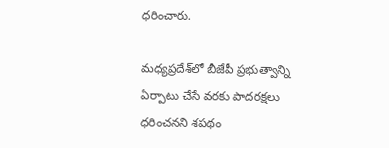ధరించారు.

మధ్యప్రదేశ్‌లో బీజేపీ ప్రభుత్వాన్ని ఏర్పాటు చేసే వరకు పాదరక్షలు ధరించనని శపథం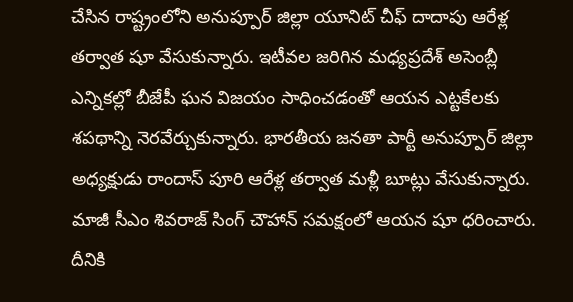చేసిన రాష్ట్రంలోని అనుప్పూర్ జిల్లా యూనిట్ చీఫ్ దాదాపు ఆరేళ్ల తర్వాత షూ వేసుకున్నారు. ఇటీవల జరిగిన మధ్యప్రదేశ్ అసెంబ్లీ ఎన్నికల్లో బీజేపీ ఘన విజయం సాధించడంతో ఆయన ఎట్టకేలకు శపథాన్ని నెరవేర్చుకున్నారు. భారతీయ జనతా పార్టీ అనుప్పూర్ జిల్లా అధ్యక్షుడు రాందాస్ పూరి ఆరేళ్ల తర్వాత మళ్లీ బూట్లు వేసుకున్నారు. మాజీ సీఎం శివరాజ్ సింగ్ చౌహాన్ సమక్షంలో ఆయన షూ ధరించారు. దీనికి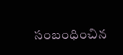సంబంధించిన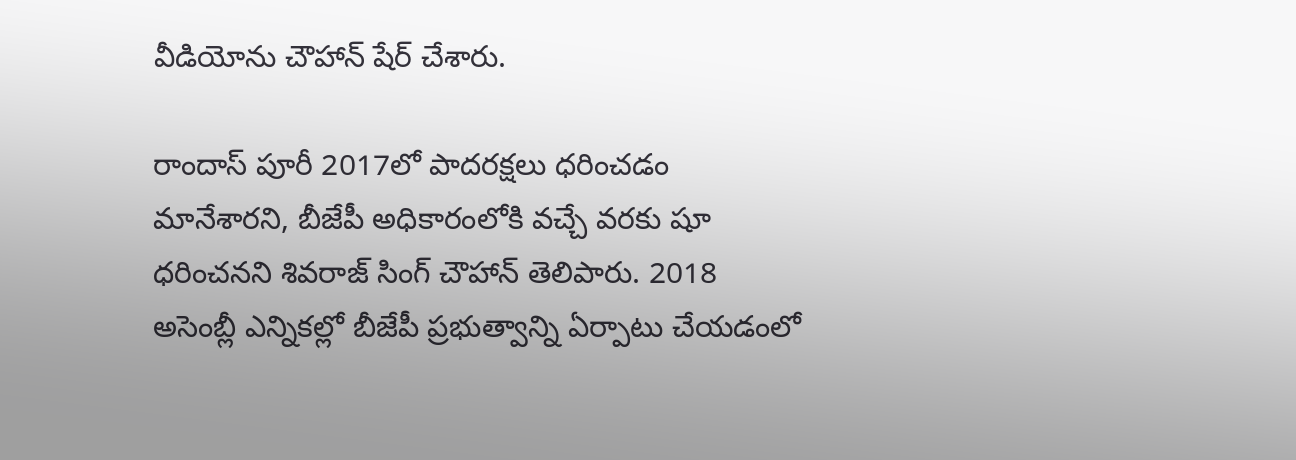వీడియోను చౌహాన్ షేర్ చేశారు.

రాందాస్ పూరీ 2017లో పాదరక్షలు ధరించడం మానేశారని, బీజేపీ అధికారంలోకి వచ్చే వరకు షూ ధరించనని శివరాజ్ సింగ్ చౌహాన్ తెలిపారు. 2018 అసెంబ్లీ ఎన్నికల్లో బీజేపీ ప్రభుత్వాన్ని ఏర్పాటు చేయడంలో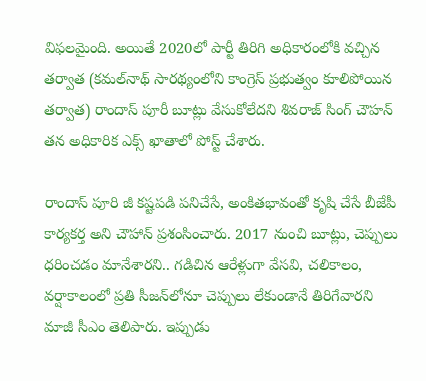విఫలమైంది. అయితే 2020లో పార్టీ తిరిగి అధికారంలోకి వచ్చిన తర్వాత (కమల్‌నాథ్ సారథ్యంలోని కాంగ్రెస్ ప్రభుత్వం కూలిపోయిన తర్వాత) రాందాస్ పూరీ బూట్లు వేసుకోలేదని శివరాజ్ సింగ్ చౌహన్ తన అధికారిక ఎక్స్ ఖాతాలో పోస్ట్ చేశారు.

రాందాస్ పూరి జీ కష్టపడి పనిచేసే, అంకితభావంతో కృషి చేసే బీజేపీ కార్యకర్త అని చౌహాన్ ప్రశంసించారు. 2017 నుంచి బూట్లు, చెప్పులు ధరించడం మానేశారని.. గడిచిన ఆరేళ్లుగా వేసవి, చలికాలం, వర్షాకాలంలో ప్రతి సీజన్‌లోనూ చెప్పులు లేకుండానే తిరిగేవారని మాజీ సీఎం తెలిపారు. ఇప్పుడు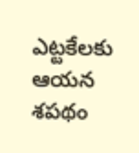ఎట్టకేలకు ఆయన శపథం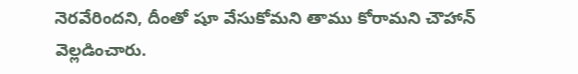నెరవేరిందని, దీంతో షూ వేసుకోమని తాము కోరామని చౌహాన్ వెల్లడించారు.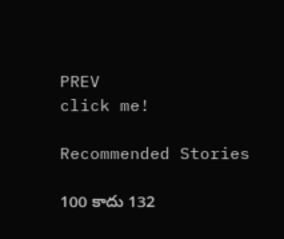PREV
click me!

Recommended Stories

100 కాదు 132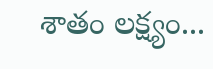శాతం లక్ష్యం...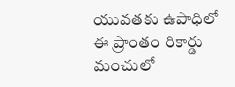యువతకు ఉపాధిలో ఈ ప్రాంతం రికార్డు
మంచులో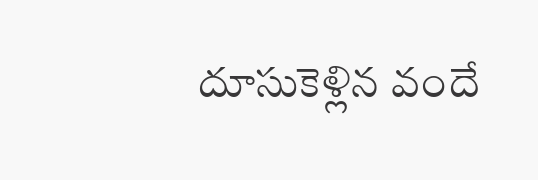దూసుకెళ్లిన వందే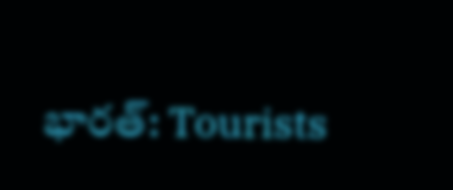భారత్: Tourists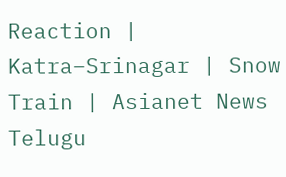Reaction | Katra–Srinagar | Snow Train | Asianet News Telugu